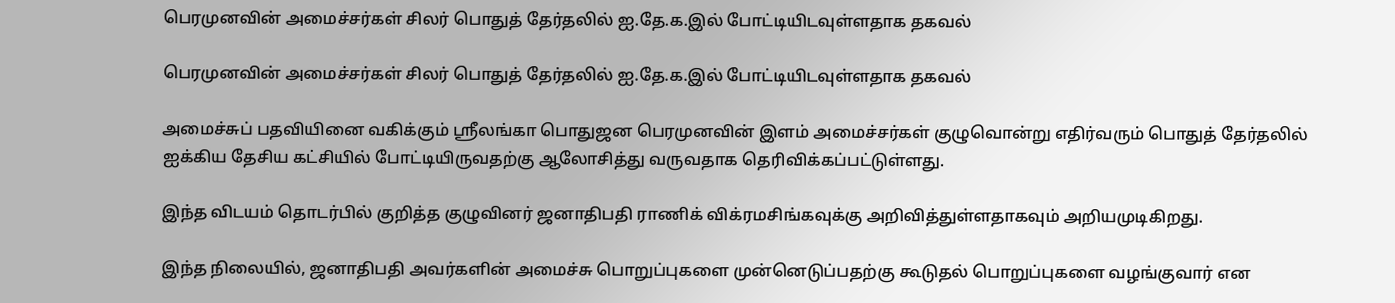பெரமுனவின் அமைச்சர்கள் சிலர் பொதுத் தேர்தலில் ஐ.தே.க.இல் போட்டியிடவுள்ளதாக தகவல்

பெரமுனவின் அமைச்சர்கள் சிலர் பொதுத் தேர்தலில் ஐ.தே.க.இல் போட்டியிடவுள்ளதாக தகவல்

அமைச்சுப் பதவியினை வகிக்கும் ஸ்ரீலங்கா பொதுஜன பெரமுனவின் இளம் அமைச்சர்கள் குழுவொன்று எதிர்வரும் பொதுத் தேர்தலில் ஐக்கிய தேசிய கட்சியில் போட்டியிருவதற்கு ஆலோசித்து வருவதாக தெரிவிக்கப்பட்டுள்ளது.

இந்த விடயம் தொடர்பில் குறித்த குழுவினர் ஜனாதிபதி ராணிக் விக்ரமசிங்கவுக்கு அறிவித்துள்ளதாகவும் அறியமுடிகிறது.

இந்த நிலையில், ஜனாதிபதி அவர்களின் அமைச்சு பொறுப்புகளை முன்னெடுப்பதற்கு கூடுதல் பொறுப்புகளை வழங்குவார் என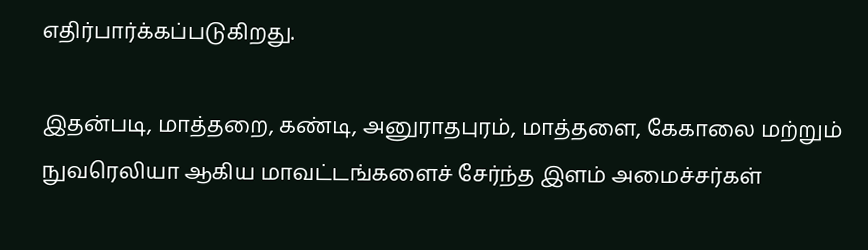எதிர்பார்க்கப்படுகிறது.

இதன்படி, மாத்தறை, கண்டி, அனுராதபுரம், மாத்தளை, கேகாலை மற்றும் நுவரெலியா ஆகிய மாவட்டங்களைச் சேர்ந்த இளம் அமைச்சர்கள்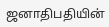ஜனாதிபதியின்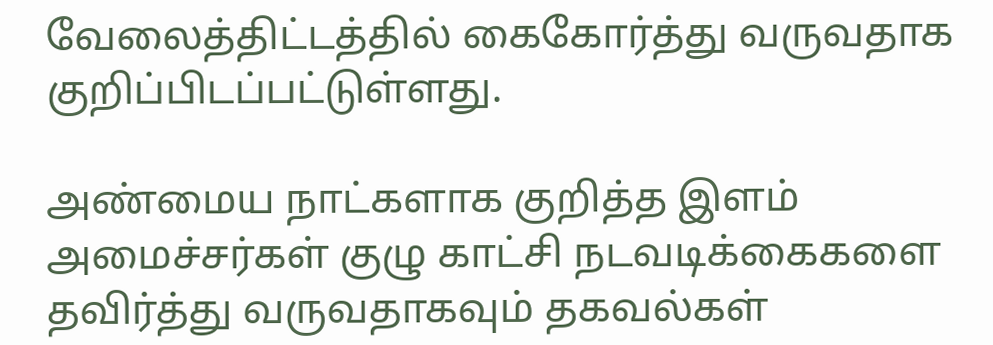வேலைத்திட்டத்தில் கைகோர்த்து வருவதாக குறிப்பிடப்பட்டுள்ளது.

அண்மைய நாட்களாக குறித்த இளம் அமைச்சர்கள் குழு காட்சி நடவடிக்கைகளை தவிர்த்து வருவதாகவும் தகவல்கள்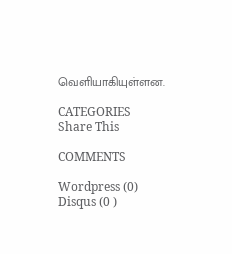வெளியாகியுள்ளன.

CATEGORIES
Share This

COMMENTS

Wordpress (0)
Disqus (0 )